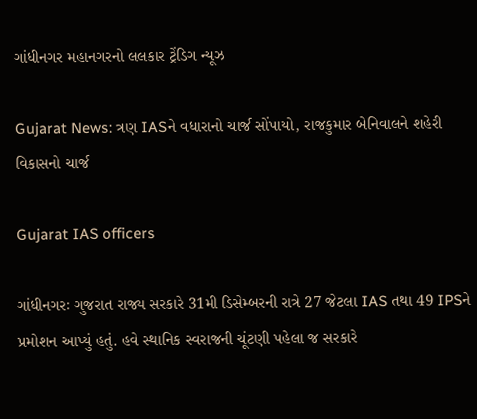ગાંધીનગર મહાનગરનો લલકાર ટ્રેંડિગ ન્યૂઝ

Gujarat News: ત્રણ IASને વધારાનો ચાર્જ સોંપાયો, રાજકુમાર બેનિવાલને શહેરી વિકાસનો ચાર્જ

Gujarat IAS officers

ગાંધીનગરઃ ગુજરાત રાજ્ય સરકારે 31મી ડિસેમ્બરની રાત્રે 27 જેટલા IAS તથા 49 IPSને પ્રમોશન આપ્યું હતું. હવે સ્થાનિક સ્વરાજની ચૂંટણી પહેલા જ સરકારે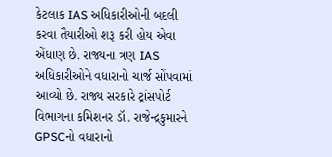કેટલાક IAS અધિકારીઓની બદલી કરવા તૈયારીઓ શરૂ કરી હોય એવા એંધાણ છે. રાજ્યના ત્રણ IAS અધિકારીઓને વધારાનો ચાર્જ સોંપવામાં આવ્યો છે. રાજ્ય સરકારે ટ્રાંસપોર્ટ વિભાગના કમિશનર ડૉ. રાજેન્દ્રકુમારને GPSCનો વધારાનો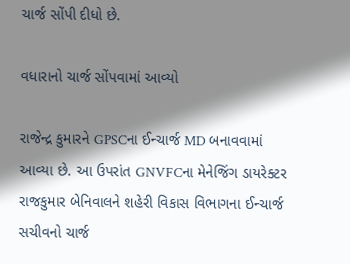ચાર્જ સોંપી દીધો છે.

વધારાનો ચાર્જ સોંપવામાં આવ્યો

રાજેન્દ્ર કુમારને GPSCના ઈન્ચાર્જ MD બનાવવામાં આવ્યા છે. આ ઉપરાંત GNVFCના મેનેજિંગ ડાયરેક્ટર રાજકુમાર બેનિવાલને શહેરી વિકાસ વિભાગના ઈન્ચાર્જ સચીવનો ચાર્જ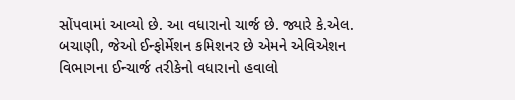સોંપવામાં આવ્યો છે. આ વધારાનો ચાર્જ છે. જ્યારે કે.એલ. બચાણી, જેઓ ઈન્ફોર્મેશન કમિશનર છે એમને એવિએશન વિભાગના ઈન્ચાર્જ તરીકેનો વધારાનો હવાલો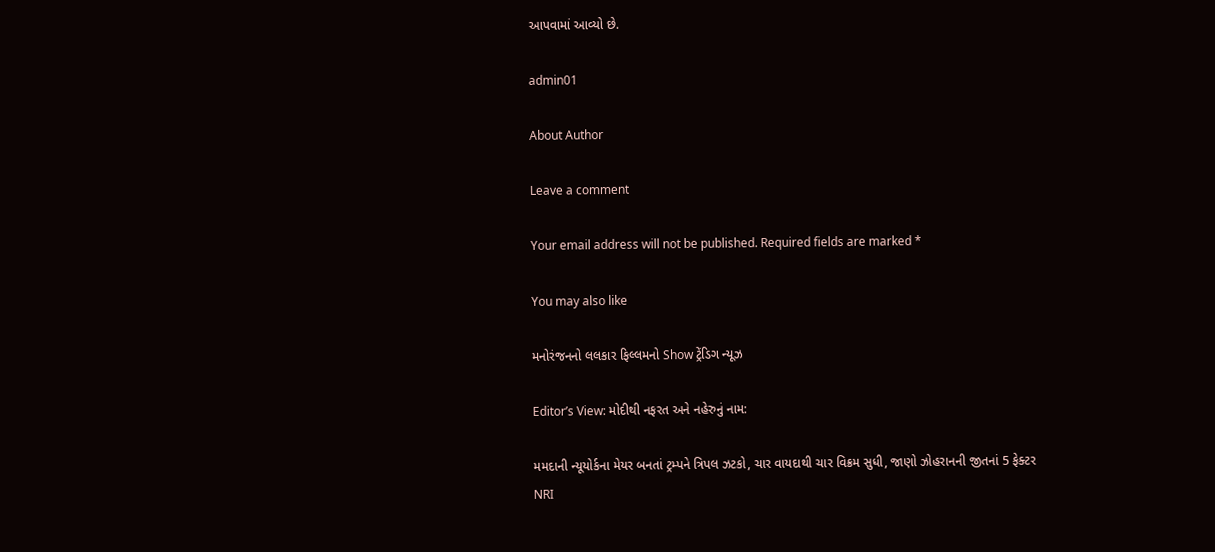આપવામાં આવ્યો છે.

admin01

About Author

Leave a comment

Your email address will not be published. Required fields are marked *

You may also like

મનોરંજનનો લલકાર ફિલ્લમનો Show ટ્રેંડિગ ન્યૂઝ

Editor’s View: મોદીથી નફરત અને નહેરુનું નામ:

મમદાની ન્યૂયોર્કના મેયર બનતાં ટ્રમ્પને ત્રિપલ ઝટકો, ચાર વાયદાથી ચાર વિક્રમ સુધી, જાણો ઝોહરાનની જીતનાં 5 ફેક્ટર
NRI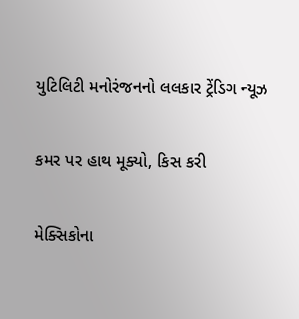યુટિલિટી મનોરંજનનો લલકાર ટ્રેંડિગ ન્યૂઝ

કમર પર હાથ મૂક્યો, કિસ કરી

મેક્સિકોના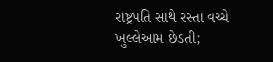રાષ્ટ્રપતિ સાથે રસ્તા વચ્ચે ખુલ્લેઆમ છેડતી;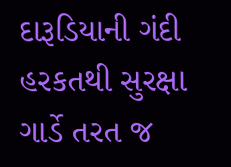દારૂડિયાની ગંદી હરકતથી સુરક્ષા ગાર્ડે તરત જ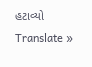હટાવ્યો
Translate »